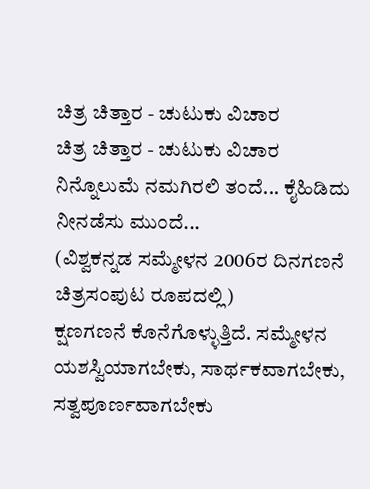ಚಿತ್ರ ಚಿತ್ತಾರ - ಚುಟುಕು ವಿಚಾರ
ಚಿತ್ರ ಚಿತ್ತಾರ - ಚುಟುಕು ವಿಚಾರ
ನಿನ್ನೊಲುಮೆ ನಮಗಿರಲಿ ತಂದೆ... ಕೈಹಿಡಿದು ನೀನಡೆಸು ಮುಂದೆ...
(ವಿಶ್ವಕನ್ನಡ ಸಮ್ಮೇಳನ 2006ರ ದಿನಗಣನೆ ಚಿತ್ರಸಂಪುಟ ರೂಪದಲ್ಲಿ)
ಕ್ಷಣಗಣನೆ ಕೊನೆಗೊಳ್ಳುತ್ತಿದೆ. ಸಮ್ಮೇಳನ ಯಶಸ್ವಿಯಾಗಬೇಕು, ಸಾರ್ಥಕವಾಗಬೇಕು, ಸತ್ವಪೂರ್ಣವಾಗಬೇಕು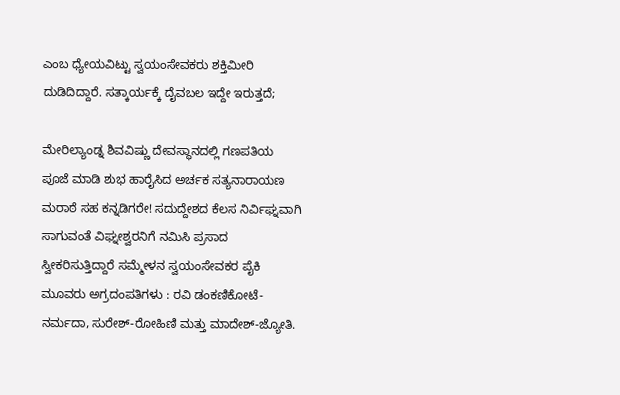ಎಂಬ ಧ್ಯೇಯವಿಟ್ಟು ಸ್ವಯಂಸೇವಕರು ಶಕ್ತಿಮೀರಿ ದುಡಿದಿದ್ದಾರೆ. ಸತ್ಕಾರ್ಯಕ್ಕೆ ದೈವಬಲ ಇದ್ದೇ ಇರುತ್ತದೆ;

ಮೇರಿಲ್ಯಾಂಡ್ನ ಶಿವವಿಷ್ಣು ದೇವಸ್ಥಾನದಲ್ಲಿ ಗಣಪತಿಯ ಪೂಜೆ ಮಾಡಿ ಶುಭ ಹಾರೈಸಿದ ಅರ್ಚಕ ಸತ್ಯನಾರಾಯಣ ಮರಾಠೆ ಸಹ ಕನ್ನಡಿಗರೇ! ಸದುದ್ದೇಶದ ಕೆಲಸ ನಿರ್ವಿಘ್ನವಾಗಿ ಸಾಗುವಂತೆ ವಿಘ್ನೕಶ್ವರನಿಗೆ ನಮಿಸಿ ಪ್ರಸಾದ ಸ್ವೀಕರಿಸುತ್ತಿದ್ದಾರೆ ಸಮ್ಮೇಳನ ಸ್ವಯಂಸೇವಕರ ಪೈಕಿ ಮೂವರು ಅಗ್ರದಂಪತಿಗಳು : ರವಿ ಡಂಕಣಿಕೋಟೆ-ನರ್ಮದಾ, ಸುರೇಶ್-ರೋಹಿಣಿ ಮತ್ತು ಮಾದೇಶ್-ಜ್ಯೋತಿ.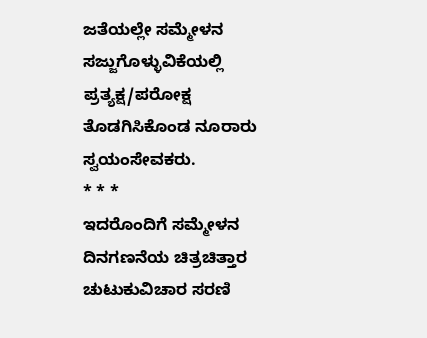ಜತೆಯಲ್ಲೇ ಸಮ್ಮೇಳನ ಸಜ್ಜುಗೊಳ್ಳುವಿಕೆಯಲ್ಲಿ ಪ್ರತ್ಯಕ್ಷ/ಪರೋಕ್ಷ ತೊಡಗಿಸಿಕೊಂಡ ನೂರಾರು ಸ್ವಯಂಸೇವಕರು.
* * *
ಇದರೊಂದಿಗೆ ಸಮ್ಮೇಳನ ದಿನಗಣನೆಯ ಚಿತ್ರಚಿತ್ತಾರ ಚುಟುಕುವಿಚಾರ ಸರಣಿ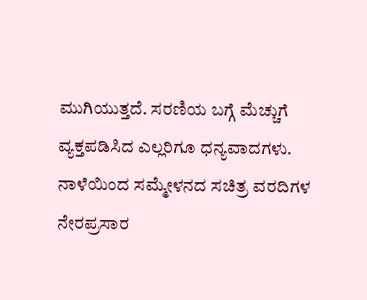ಮುಗಿಯುತ್ತದೆ. ಸರಣಿಯ ಬಗ್ಗೆ ಮೆಚ್ಚುಗೆ ವ್ಯಕ್ತಪಡಿಸಿದ ಎಲ್ಲರಿಗೂ ಧನ್ಯವಾದಗಳು. ನಾಳೆಯಿಂದ ಸಮ್ಮೇಳನದ ಸಚಿತ್ರ ವರದಿಗಳ ನೇರಪ್ರಸಾರ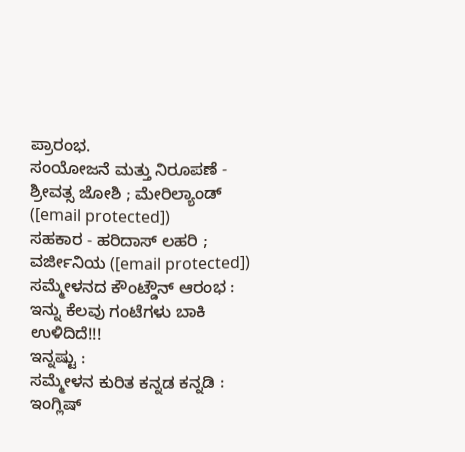ಪ್ರಾರಂಭ.
ಸಂಯೋಜನೆ ಮತ್ತು ನಿರೂಪಣೆ - ಶ್ರೀವತ್ಸ ಜೋಶಿ ; ಮೇರಿಲ್ಯಾಂಡ್ ([email protected])
ಸಹಕಾರ - ಹರಿದಾಸ್ ಲಹರಿ ; ವರ್ಜೀನಿಯ ([email protected])
ಸಮ್ಮೇಳನದ ಕೌಂಟ್ಡೌನ್ ಆರಂಭ : ಇನ್ನು ಕೆಲವು ಗಂಟೆಗಳು ಬಾಕಿ ಉಳಿದಿದೆ!!!
ಇನ್ನಷ್ಟು :
ಸಮ್ಮೇಳನ ಕುರಿತ ಕನ್ನಡ ಕನ್ನಡಿ :
ಇಂಗ್ಲಿಷ್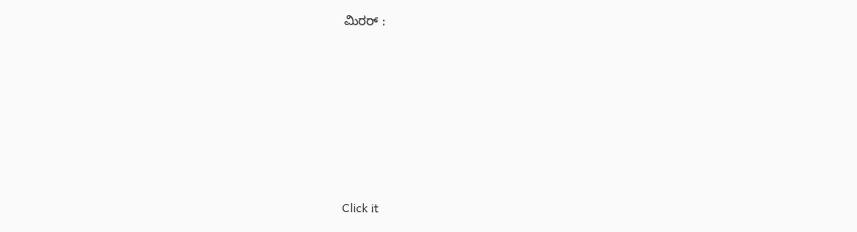ಮಿರರ್ :











Click it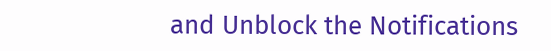and Unblock the Notifications